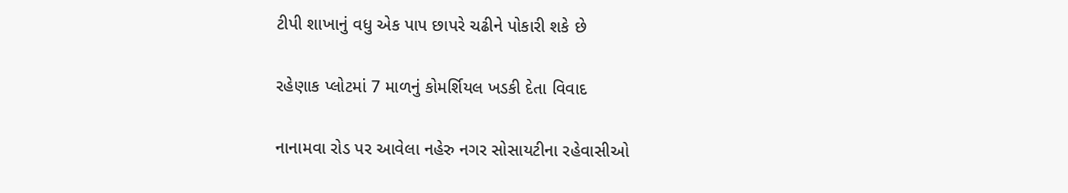ટીપી શાખાનું વધુ એક પાપ છાપરે ચઢીને પોકારી શકે છે

રહેણાક પ્લોટમાં 7 માળનું કોમર્શિયલ ખડકી દેતા વિવાદ

નાનામવા રોડ પર આવેલા નહેરુ નગર સોસાયટીના રહેવાસીઓ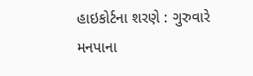હાઇકોર્ટના શરણે : ગુરુવારે મનપાના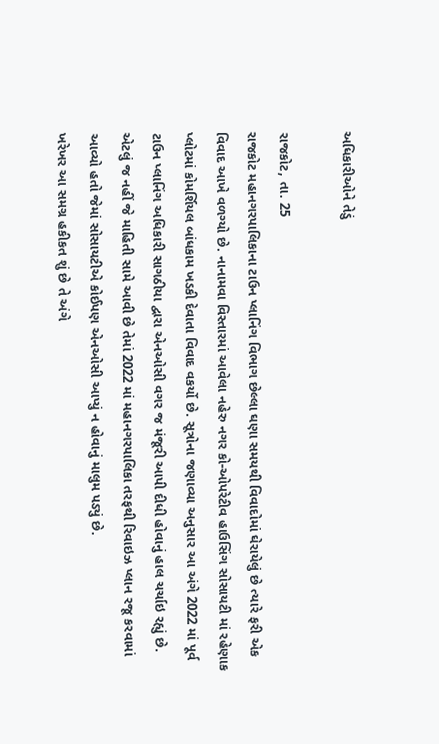અધિકારીઓને તેડું

રાજકોટ, તા. 25
રાજકોટ મહાનગરપાલિકાના ટાઉન પ્લાનિંગ વિભાગ છેલ્લા ઘણા સમયથી વિવાદોમાં ઘેરાયેલું છે ત્યારે ફરી એક વિવાદ આખે વળગ્યો છે. નાનામવા વિસ્તારમાં આવેલા નહેરુ નગર કો-ઓપરેટીવ હાઉસિંગ સોસાયટી માં રહેણાક પ્લોટમાં કોમર્શિયલ બાંધકામ ખડકી દેવાતા વિવાદ વકર્યો છે. સૂત્રોના જણાવ્યા અનુસાર આ અંગે 2022 માં પૂર્વ ટાઉન પ્લાનિંગ અધિકારી સાગઠીયા દ્વારા એનઓસી વગર જ મંજૂરી આપી દીધી હોવાનું હાલ ચર્ચાઇ રહ્યું છે.
એટલું જ નહીં જે માહિતી સામે આવી છે તેમાં 2022 માં મહાનગરપાલિકા તરફથી રિવાઇઝ પ્લાન રજૂ કરવામાં આવ્યો હતો જેમાં સોસાયટીએ કોઈપણ એનઓસી આપ્યું ન હોવાનું માલુમ પડ્યું છે.
ખરેખર આ સમગ્ર હકીકત શું છે તે અંગે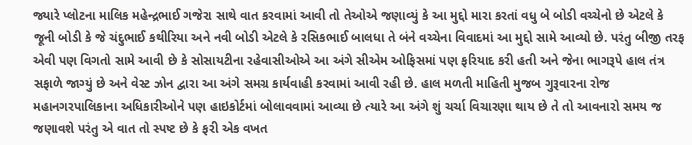જ્યારે પ્લોટના માલિક મહેન્દ્રભાઈ ગજેરા સાથે વાત કરવામાં આવી તો તેઓએ જણાવ્યું કે આ મુદ્દો મારા કરતાં વધુ બે બોડી વચ્ચેનો છે એટલે કે જૂની બોડી કે જે ચંદુભાઈ કથીરિયા અને નવી બોડી એટલે કે રસિકભાઈ બાલધા તે બંને વચ્ચેના વિવાદમાં આ મુદ્દો સામે આવ્યો છે. પરંતુ બીજી તરફ એવી પણ વિગતો સામે આવી છે કે સોસાયટીના રહેવાસીઓએ આ અંગે સીએમ ઓફિસમાં પણ ફરિયાદ કરી હતી અને જેના ભાગરૂપે હાલ તંત્ર સફાળે જાગ્યું છે અને વેસ્ટ ઝોન દ્વારા આ અંગે સમગ્ર કાર્યવાહી કરવામાં આવી રહી છે. હાલ મળતી માહિતી મુજબ ગુરૂવારના રોજ મહાનગરપાલિકાના અધિકારીઓને પણ હાઇકોર્ટમાં બોલાવવામાં આવ્યા છે ત્યારે આ અંગે શું ચર્ચા વિચારણા થાય છે તે તો આવનારો સમય જ જણાવશે પરંતુ એ વાત તો સ્પષ્ટ છે કે ફરી એક વખત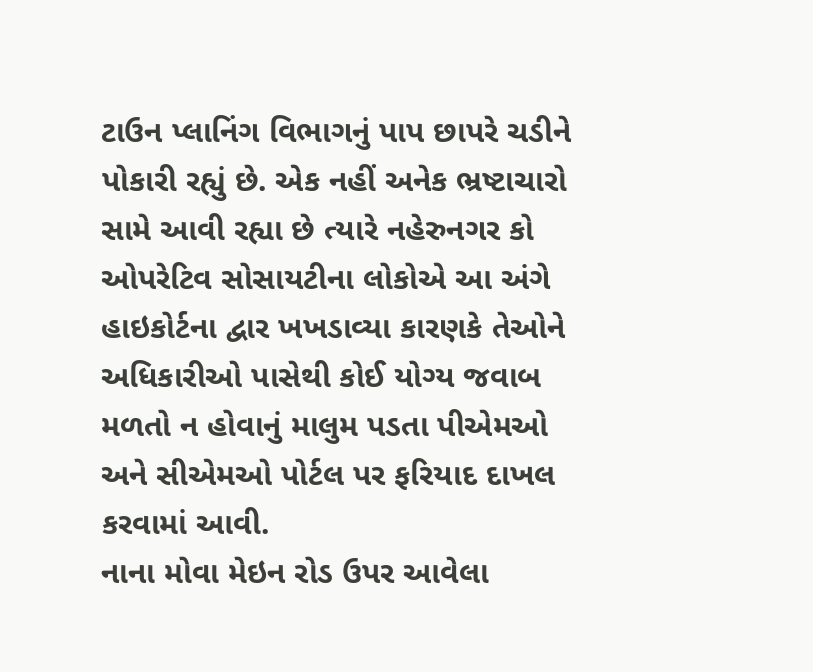ટાઉન પ્લાનિંગ વિભાગનું પાપ છાપરે ચડીને પોકારી રહ્યું છે. એક નહીં અનેક ભ્રષ્ટાચારો સામે આવી રહ્યા છે ત્યારે નહેરુનગર કો ઓપરેટિવ સોસાયટીના લોકોએ આ અંગે હાઇકોર્ટના દ્વાર ખખડાવ્યા કારણકે તેઓને અધિકારીઓ પાસેથી કોઈ યોગ્ય જવાબ મળતો ન હોવાનું માલુમ પડતા પીએમઓ અને સીએમઓ પોર્ટલ પર ફરિયાદ દાખલ કરવામાં આવી.
નાના મોવા મેઇન રોડ ઉપર આવેલા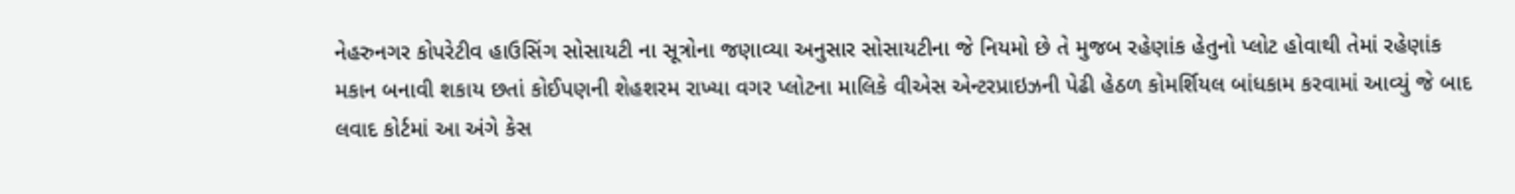નેહરુનગર કોપરેટીવ હાઉસિંગ સોસાયટી ના સૂત્રોના જણાવ્યા અનુસાર સોસાયટીના જે નિયમો છે તે મુજબ રહેણાંક હેતુનો પ્લોટ હોવાથી તેમાં રહેણાંક મકાન બનાવી શકાય છતાં કોઈપણની શેહશરમ રાખ્યા વગર પ્લોટના માલિકે વીએસ એન્ટરપ્રાઇઝની પેઢી હેઠળ કોમર્શિયલ બાંધકામ કરવામાં આવ્યું જે બાદ લવાદ કોર્ટમાં આ અંગે કેસ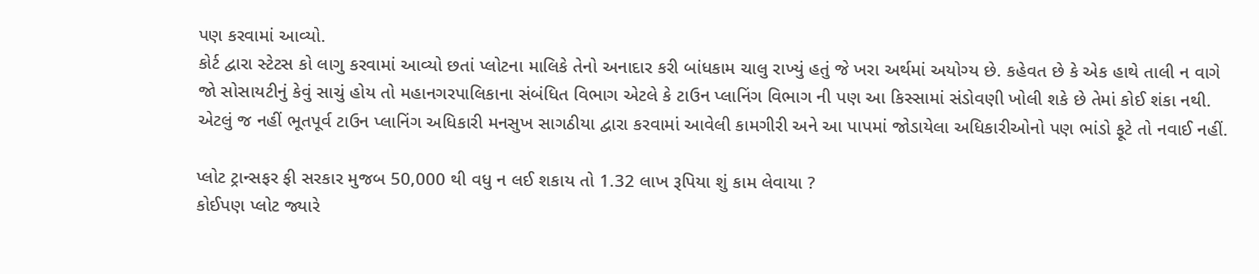પણ કરવામાં આવ્યો.
કોર્ટ દ્વારા સ્ટેટસ કો લાગુ કરવામાં આવ્યો છતાં પ્લોટના માલિકે તેનો અનાદાર કરી બાંધકામ ચાલુ રાખ્યું હતું જે ખરા અર્થમાં અયોગ્ય છે. કહેવત છે કે એક હાથે તાલી ન વાગે જો સોસાયટીનું કેવું સાચું હોય તો મહાનગરપાલિકાના સંબંધિત વિભાગ એટલે કે ટાઉન પ્લાનિંગ વિભાગ ની પણ આ કિસ્સામાં સંડોવણી ખોલી શકે છે તેમાં કોઈ શંકા નથી.
એટલું જ નહીં ભૂતપૂર્વ ટાઉન પ્લાનિંગ અધિકારી મનસુખ સાગઠીયા દ્વારા કરવામાં આવેલી કામગીરી અને આ પાપમાં જોડાયેલા અધિકારીઓનો પણ ભાંડો ફૂટે તો નવાઈ નહીં.

પ્લોટ ટ્રાન્સફર ફી સરકાર મુજબ 50,000 થી વધુ ન લઈ શકાય તો 1.32 લાખ રૂપિયા શું કામ લેવાયા ?
કોઈપણ પ્લોટ જ્યારે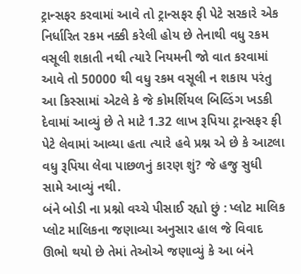ટ્રાન્સફર કરવામાં આવે તો ટ્રાન્સફર ફી પેટે સરકારે એક નિર્ધારિત રકમ નક્કી કરેલી હોય છે તેનાથી વધુ રકમ વસૂલી શકાતી નથી ત્યારે નિયમની જો વાત કરવામાં આવે તો 50000 થી વધુ રકમ વસૂલી ન શકાય પરંતુ આ કિસ્સામાં એટલે કે જે કોમર્શિયલ બિલ્ડિંગ ખડકી દેવામાં આવ્યું છે તે માટે 1.32 લાખ રૂપિયા ટ્રાન્સફર ફી પેટે લેવામાં આવ્યા હતા ત્યારે હવે પ્રશ્ન એ છે કે આટલા વધુ રૂપિયા લેવા પાછળનું કારણ શું? જે હજુ સુધી સામે આવ્યું નથી.
બંને બોડી ના પ્રશ્નો વચ્ચે પીસાઈ રહ્યો છું : પ્લોટ માલિક
પ્લોટ માલિકના જણાવ્યા અનુસાર હાલ જે વિવાદ ઊભો થયો છે તેમાં તેઓએ જણાવ્યું કે આ બંને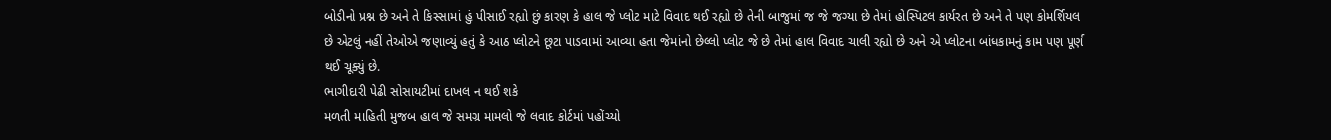બોડીનો પ્રશ્ન છે અને તે કિસ્સામાં હું પીસાઈ રહ્યો છું કારણ કે હાલ જે પ્લોટ માટે વિવાદ થઈ રહ્યો છે તેની બાજુમાં જ જે જગ્યા છે તેમાં હોસ્પિટલ કાર્યરત છે અને તે પણ કોમર્શિયલ છે એટલું નહીં તેઓએ જણાવ્યું હતું કે આઠ પ્લોટને છૂટા પાડવામાં આવ્યા હતા જેમાંનો છેલ્લો પ્લોટ જે છે તેમાં હાલ વિવાદ ચાલી રહ્યો છે અને એ પ્લોટના બાંધકામનું કામ પણ પૂર્ણ થઈ ચૂક્યું છે.
ભાગીદારી પેઢી સોસાયટીમાં દાખલ ન થઈ શકે
મળતી માહિતી મુજબ હાલ જે સમગ્ર મામલો જે લવાદ કોર્ટમાં પહોંચ્યો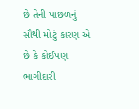છે તેની પાછળનું સૌથી મોટું કારણ એ છે કે કોઈપણ ભાગીદારી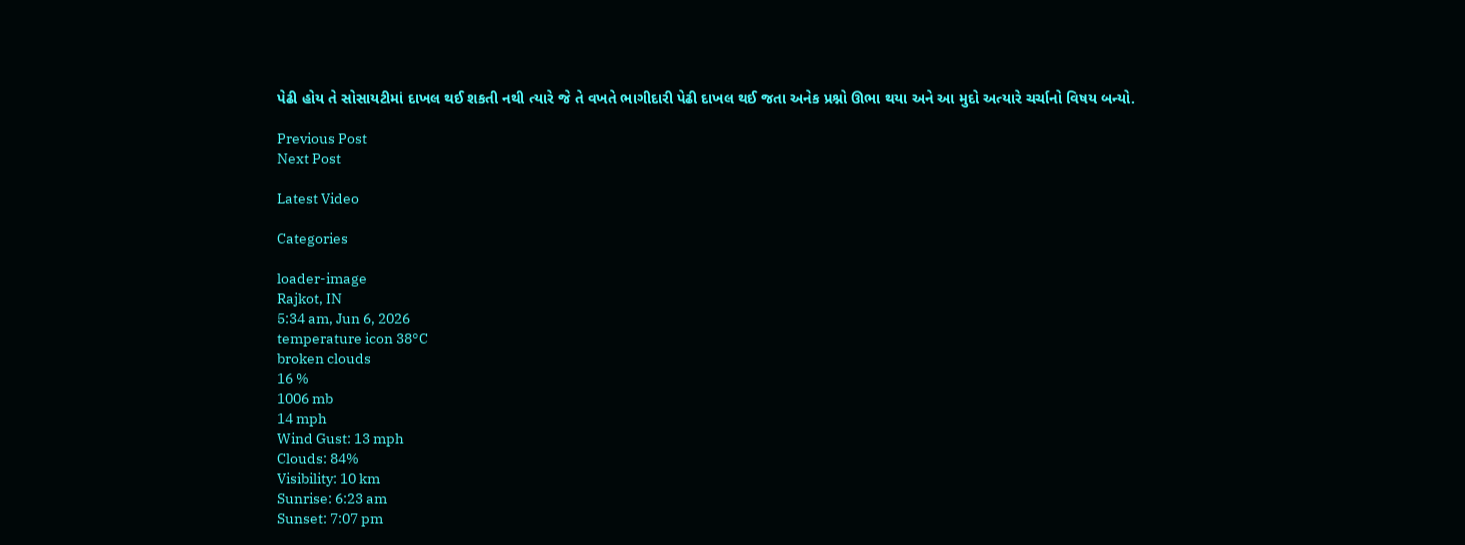પેઢી હોય તે સોસાયટીમાં દાખલ થઈ શકતી નથી ત્યારે જે તે વખતે ભાગીદારી પેઢી દાખલ થઈ જતા અનેક પ્રશ્નો ઊભા થયા અને આ મુદો અત્યારે ચર્ચાનો વિષય બન્યો.

Previous Post
Next Post

Latest Video

Categories

loader-image
Rajkot, IN
5:34 am, Jun 6, 2026
temperature icon 38°C
broken clouds
16 %
1006 mb
14 mph
Wind Gust: 13 mph
Clouds: 84%
Visibility: 10 km
Sunrise: 6:23 am
Sunset: 7:07 pm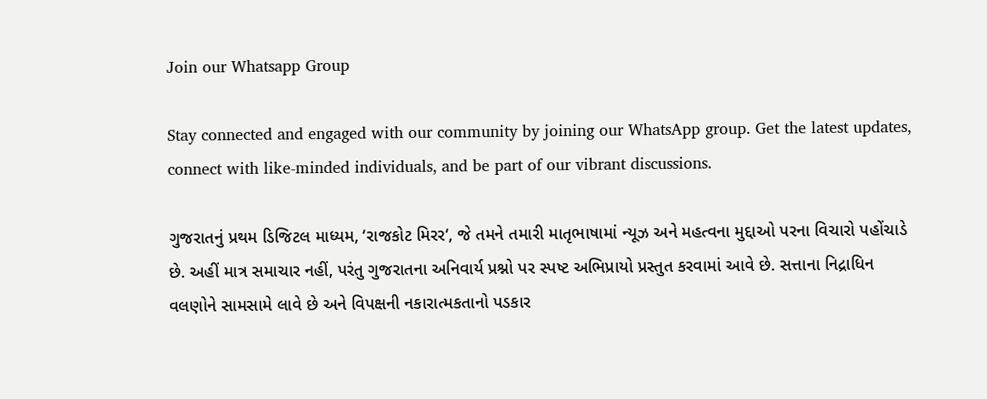Join our Whatsapp Group

Stay connected and engaged with our community by joining our WhatsApp group. Get the latest updates, connect with like-minded individuals, and be part of our vibrant discussions.

ગુજરાતનું પ્રથમ ડિજિટલ માધ્યમ, ‘રાજકોટ મિરર‘, જે તમને તમારી માતૃભાષામાં ન્યૂઝ અને મહત્વના મુદ્દાઓ પરના વિચારો પહોંચાડે છે. અહીં માત્ર સમાચાર નહીં, પરંતુ ગુજરાતના અનિવાર્ય પ્રશ્નો પર સ્પષ્ટ અભિપ્રાયો પ્રસ્તુત કરવામાં આવે છે. સત્તાના નિદ્રાધિન વલણોને સામસામે લાવે છે અને વિપક્ષની નકારાત્મકતાનો પડકાર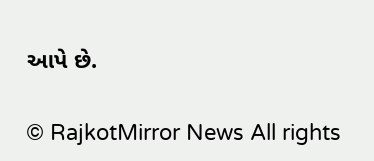આપે છે.

© RajkotMirror News All rights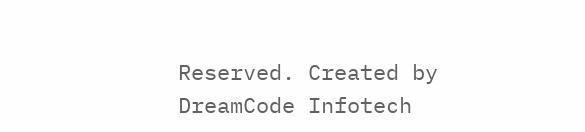Reserved. Created by DreamCode Infotech